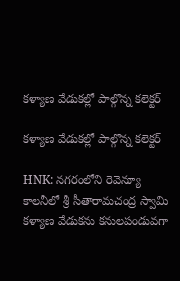కళ్యాణ వేడుకల్లో పాల్గొన్న కలెక్టర్

కళ్యాణ వేడుకల్లో పాల్గొన్న కలెక్టర్

HNK: నగరంలోని రెవెన్యూ కాలనీలో శ్రీ సీతారామచంద్ర స్వామి కళ్యాణ వేడుకను కనులపండువగా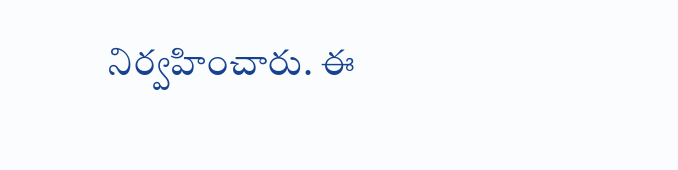నిర్వహించారు. ఈ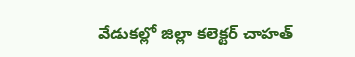వేడుకల్లో జిల్లా కలెక్టర్ చాహత్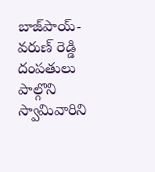బాజ్‌పాయ్- వరుణ్ రెడ్డి దంపతులు పాల్గొని స్వామివారిని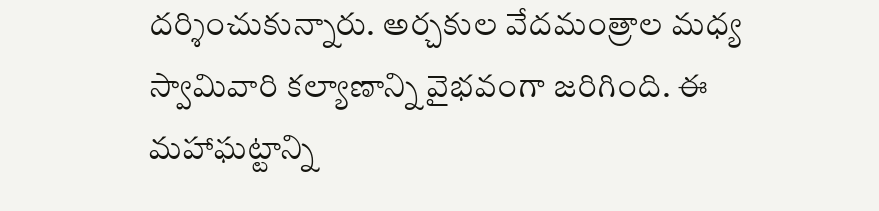దర్శించుకున్నారు. అర్చకుల వేదమంత్రాల మధ్య స్వామివారి కల్యాణాన్ని వైభవంగా జరిగింది. ఈ మహాఘట్టాన్ని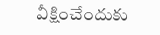వీక్షించేందుకు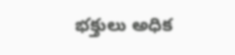భక్తులు అధిక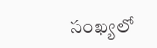సంఖ్యలో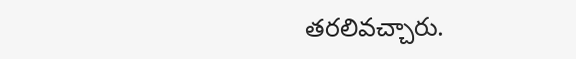తరలివచ్చారు.